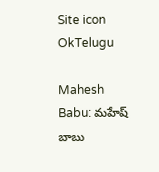Site icon OkTelugu

Mahesh Babu: మహేష్ బాబు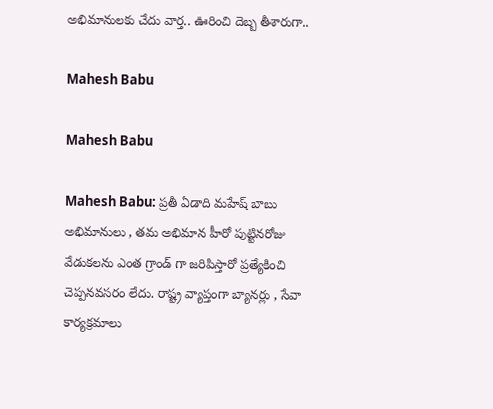అభిమానులకు చేదు వార్త.. ఊరించి దెబ్బ తీశారుగా..

Mahesh Babu

Mahesh Babu

Mahesh Babu: ప్రతీ ఏడాది మహేష్ బాబు అభిమానులు , తమ అభిమాన హీరో పుట్టినరోజు వేడుకలను ఎంత గ్రాండ్ గా జరిపిస్తారో ప్రత్యేకించి చెప్పనవసరం లేదు. రాష్ట్ర వ్యాప్తంగా బ్యానర్లు , సేవా కార్యక్రమాలు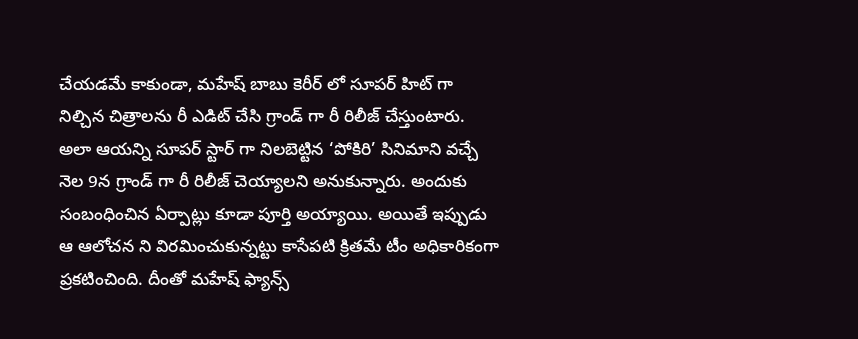చేయడమే కాకుండా, మహేష్ బాబు కెరీర్ లో సూపర్ హిట్ గా నిల్చిన చిత్రాలను రీ ఎడిట్ చేసి గ్రాండ్ గా రీ రిలీజ్ చేస్తుంటారు. అలా ఆయన్ని సూపర్ స్టార్ గా నిలబెట్టిన ‘పోకిరి’ సినిమాని వచ్చే నెల 9న గ్రాండ్ గా రీ రిలీజ్ చెయ్యాలని అనుకున్నారు. అందుకు సంబంధించిన ఏర్పాట్లు కూడా పూర్తి అయ్యాయి. అయితే ఇప్పుడు ఆ ఆలోచన ని విరమించుకున్నట్టు కాసేపటి క్రితమే టీం అధికారికంగా ప్రకటించింది. దీంతో మహేష్ ఫ్యాన్స్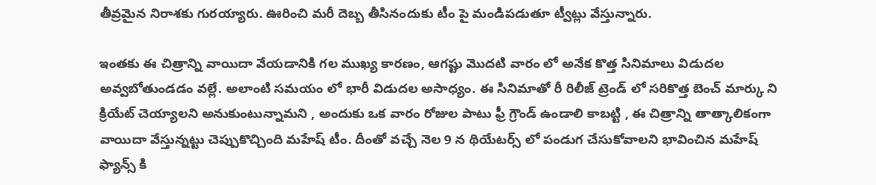తీవ్రమైన నిరాశకు గురయ్యారు. ఊరించి మరీ దెబ్బ తీసినందుకు టీం పై మండిపడుతూ ట్వీట్లు వేస్తున్నారు.

ఇంతకు ఈ చిత్రాన్ని వాయిదా వేయడానికి గల ముఖ్య కారణం, ఆగష్టు మొదటి వారం లో అనేక కొత్త సినిమాలు విడుదల అవ్వబోతుండడం వల్లే. అలాంటి సమయం లో భారీ విడుదల అసాధ్యం. ఈ సినిమాతో రీ రిలీజ్ ట్రెండ్ లో సరికొత్త బెంచ్ మార్కు ని క్రియేట్ చెయ్యాలని అనుకుంటున్నామని , అందుకు ఒక వారం రోజుల పాటు ఫ్రీ గ్రౌండ్ ఉండాలి కాబట్టి , ఈ చిత్రాన్ని తాత్కాలికంగా వాయిదా వేస్తున్నట్టు చెప్పుకొచ్చింది మహేష్ టీం. దీంతో వచ్చే నెల 9 న థియేటర్స్ లో పండుగ చేసుకోవాలని భావించిన మహేష్ ఫ్యాన్స్ కి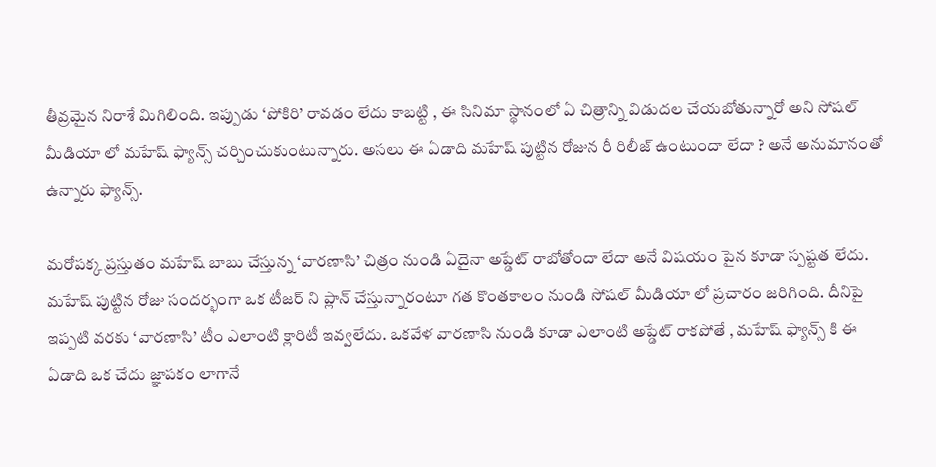తీవ్రమైన నిరాశే మిగిలింది. ఇప్పుడు ‘పోకిరి’ రావడం లేదు కాబట్టి , ఈ సినిమా స్థానంలో ఏ చిత్రాన్ని విడుదల చేయబోతున్నారో అని సోషల్ మీడియా లో మహేష్ ఫ్యాన్స్ చర్చించుకుంటున్నారు. అసలు ఈ ఏడాది మహేష్ పుట్టిన రోజున రీ రిలీజ్ ఉంటుందా లేదా ? అనే అనుమానంతో ఉన్నారు ఫ్యాన్స్.

మరోపక్క ప్రస్తుతం మహేష్ బాబు చేస్తున్న ‘వారణాసి’ చిత్రం నుండి ఏదైనా అప్డేట్ రాబోతోందా లేదా అనే విషయం పైన కూడా స్పష్టత లేదు. మహేష్ పుట్టిన రోజు సందర్భంగా ఒక టీజర్ ని ప్లాన్ చేస్తున్నారంటూ గత కొంతకాలం నుండి సోషల్ మీడియా లో ప్రచారం జరిగింది. దీనిపై ఇప్పటి వరకు ‘వారణాసి’ టీం ఎలాంటి క్లారిటీ ఇవ్వలేదు. ఒకవేళ వారణాసి నుండి కూడా ఎలాంటి అప్డేట్ రాకపోతే , మహేష్ ఫ్యాన్స్ కి ఈ ఏడాది ఒక చేదు జ్ఞాపకం లాగానే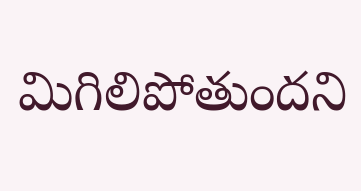మిగిలిపోతుందని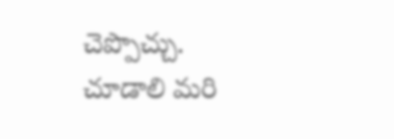చెప్పొచ్చు. చూడాలి మరి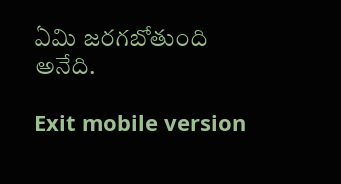ఏమి జరగబోతుంది అనేది.

Exit mobile version